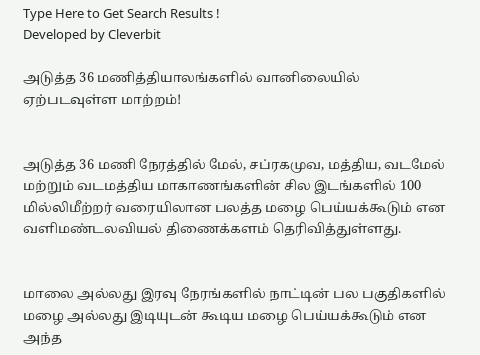Type Here to Get Search Results !
Developed by Cleverbit

அடுத்த 36 மணித்தியாலங்களில் வானிலையில் ஏற்படவுள்ள மாற்றம்!


அடுத்த 36 மணி நேரத்தில் மேல், சப்ரகமுவ, மத்திய, வடமேல் மற்றும் வடமத்திய மாகாணங்களின் சில இடங்களில் 100 மில்லிமீற்றர் வரையிலான பலத்த மழை பெய்யக்கூடும் என வளிமண்டலவியல் திணைக்களம் தெரிவித்துள்ளது.


மாலை அல்லது இரவு நேரங்களில் நாட்டின் பல பகுதிகளில் மழை அல்லது இடியுடன் கூடிய மழை பெய்யக்கூடும் என அந்த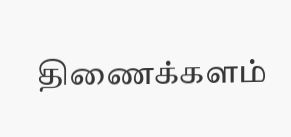திணைக்களம்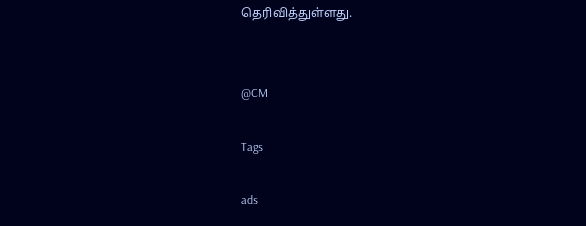தெரிவித்துள்ளது.


@CM

Tags

ads